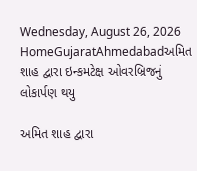Wednesday, August 26, 2026
HomeGujaratAhmedabadઅમિત શાહ દ્વારા ઇન્કમટેક્ષ ઓવરબ્રિજનું લોકાર્પણ થયુ

અમિત શાહ દ્વારા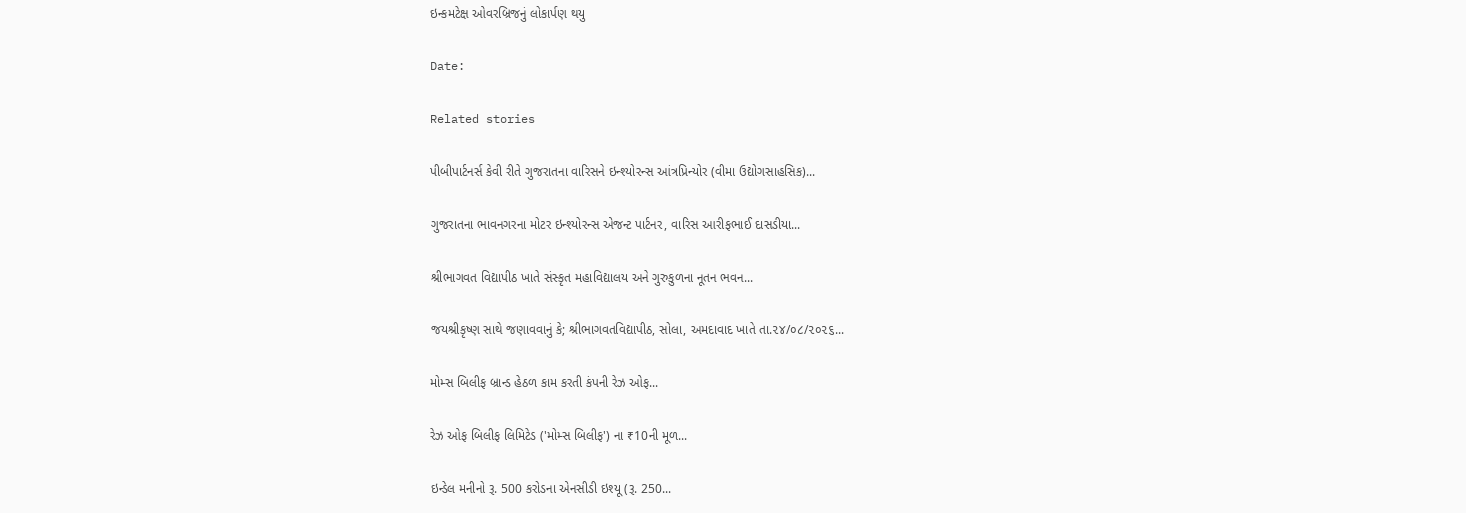ઇન્કમટેક્ષ ઓવરબ્રિજનું લોકાર્પણ થયુ

Date:

Related stories

પીબીપાર્ટનર્સ કેવી રીતે ગુજરાતના વારિસને ઇન્શ્યોરન્સ આંત્રપ્રિન્યોર (વીમા ઉદ્યોગસાહસિક)...

ગુજરાતના ભાવનગરના મોટર ઇન્શ્યોરન્સ એજન્ટ પાર્ટનર, વારિસ આરીફભાઈ દાસડીયા...

શ્રીભાગવત વિદ્યાપીઠ ખાતે સંસ્કૃત મહાવિદ્યાલય અને ગુરુકુળના નૂતન ભવન...

જયશ્રીકૃષ્ણ સાથે જણાવવાનું કે; શ્રીભાગવતવિદ્યાપીઠ, સોલા, અમદાવાદ ખાતે તા.૨૪/૦૮/૨૦૨૬...

મોમ્સ બિલીફ બ્રાન્ડ હેઠળ કામ કરતી કંપની રેઝ ઓફ...

રેઝ ઓફ બિલીફ લિમિટેડ ('મોમ્સ બિલીફ') ના ₹10ની મૂળ...

ઇન્ડેલ મનીનો રૂ. 500 કરોડના એનસીડી ઇશ્યૂ (રૂ. 250...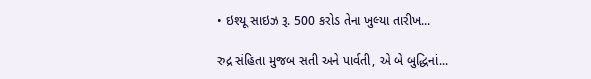• ઇશ્યૂ સાઇઝ રૂ. 500 કરોડ તેના ખુલ્યા તારીખ...

રુદ્ર સંહિતા મુજબ સતી અને પાર્વતી, એ બે બુદ્ધિનાં...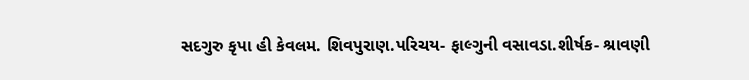સદગુરુ કૃપા હી કેવલમ. શિવપુરાણ.પરિચય- ફાલ્ગુની વસાવડા.શીર્ષક- શ્રાવણી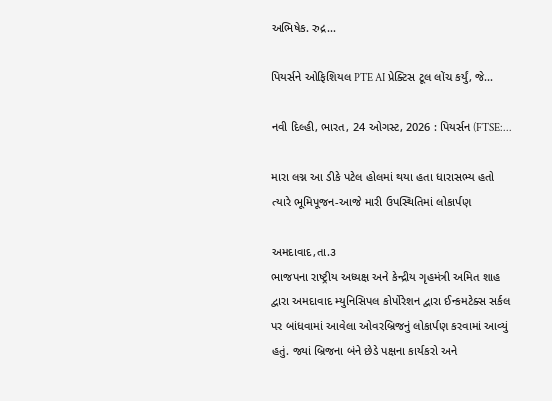અભિષેક. રુદ્ર...

પિયર્સને ઓફિશિયલ PTE AI પ્રેક્ટિસ ટૂલ લોંચ કર્યું, જે...

નવી દિલ્હી, ભારત, 24 ઓગસ્ટ, 2026 : પિયર્સન (FTSE:...

મારા લગ્ન આ ડીકે પટેલ હોલમાં થયા હતા ધારાસભ્ય હતો ત્યારે ભૂમિપૂજન-આજે મારી ઉપસ્થિતિમાં લોકાર્પણ

અમદાવાદ,તા.૩
ભાજપના રાષ્ટ્રીય અધ્યક્ષ અને કેન્દ્રીય ગૃહમંત્રી અમિત શાહ દ્વારા અમદાવાદ મ્યુનિસિપલ કોર્પોરેશન દ્વારા ઈન્કમટેક્સ સર્કલ પર બાંધવામાં આવેલા ઓવરબ્રિજનું લોકાર્પણ કરવામાં આવ્યું હતું. જ્યાં બ્રિજના બંને છેડે પક્ષના કાર્યકરો અને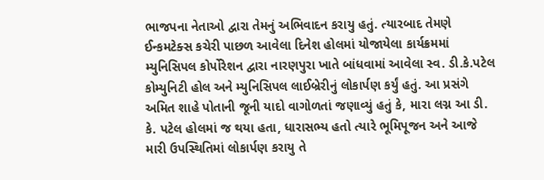ભાજપના નેતાઓ દ્વારા તેમનું અભિવાદન કરાયુ હતું. ત્યારબાદ તેમણે ઈન્કમટેક્સ કચેરી પાછળ આવેલા દિનેશ હોલમાં યોજાયેલા કાર્યક્રમમાં મ્યુનિસિપલ કોર્પોરેશન દ્વારા નારણપુરા ખાતે બાંધવામાં આવેલા સ્વ. ડી.કે.પટેલ કોમ્યુનિટી હોલ અને મ્યુનિસિપલ લાઈબ્રેરીનું લોકાર્પણ કર્યું હતું. આ પ્રસંગે અમિત શાહે પોતાની જૂની યાદો વાગોળતાં જણાવ્યું હતું કે, મારા લગ્ન આ ડી. કે. પટેલ હોલમાં જ થયા હતા, ધારાસભ્ય હતો ત્યારે ભૂમિપૂજન અને આજે મારી ઉપસ્થિતિમાં લોકાર્પણ કરાયુ તે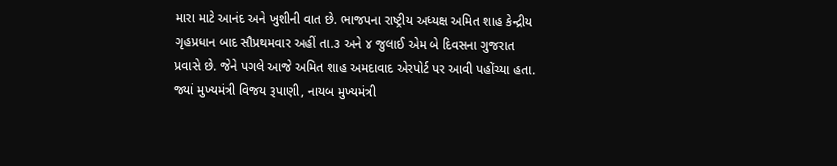મારા માટે આનંદ અને ખુશીની વાત છે. ભાજપના રાષ્ટ્રીય અધ્યક્ષ અમિત શાહ કેન્દ્રીય ગૃહપ્રધાન બાદ સૌપ્રથમવાર અહીં તા.૩ અને ૪ જુલાઈ એમ બે દિવસના ગુજરાત પ્રવાસે છે. જેને પગલે આજે અમિત શાહ અમદાવાદ એરપોર્ટ પર આવી પહોંચ્યા હતા. જ્યાં મુખ્યમંત્રી વિજય રૂપાણી, નાયબ મુખ્યમંત્રી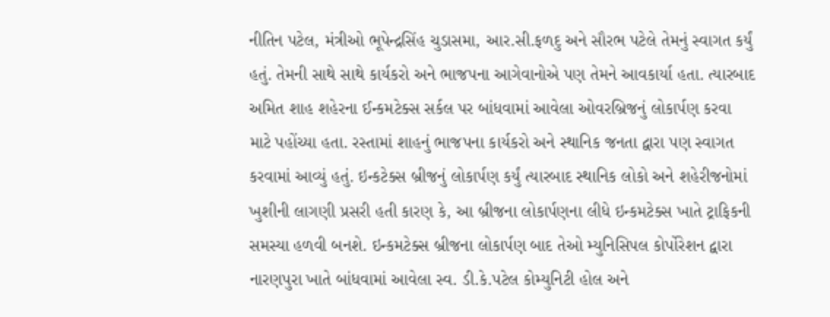નીતિન પટેલ, મંત્રીઓ ભૂપેન્દ્રસિંહ ચુડાસમા, આર.સી.ફળદુ અને સૌરભ પટેલે તેમનું સ્વાગત કર્યું હતું. તેમની સાથે સાથે કાર્યકરો અને ભાજપના આગેવાનોએ પણ તેમને આવકાર્યા હતા. ત્યારબાદ અમિત શાહ શહેરના ઈન્કમટેક્સ સર્કલ પર બાંધવામાં આવેલા ઓવરબ્રિજનું લોકાર્પણ કરવા માટે પહોંચ્યા હતા. રસ્તામાં શાહનું ભાજપના કાર્યકરો અને સ્થાનિક જનતા દ્વારા પણ સ્વાગત કરવામાં આવ્યું હતું. ઇન્કટેક્સ બ્રીજનું લોકાર્પણ કર્યું ત્યારબાદ સ્થાનિક લોકો અને શહેરીજનોમાં ખુશીની લાગણી પ્રસરી હતી કારણ કે, આ બ્રીજના લોકાર્પણના લીધે ઇન્કમટેક્સ ખાતે ટ્રાફિકની સમસ્યા હળવી બનશે. ઇન્કમટેક્સ બ્રીજના લોકાર્પણ બાદ તેઓ મ્યુનિસિપલ કોર્પોરેશન દ્વારા નારણપુરા ખાતે બાંધવામાં આવેલા સ્વ. ડી.કે.પટેલ કોમ્યુનિટી હોલ અને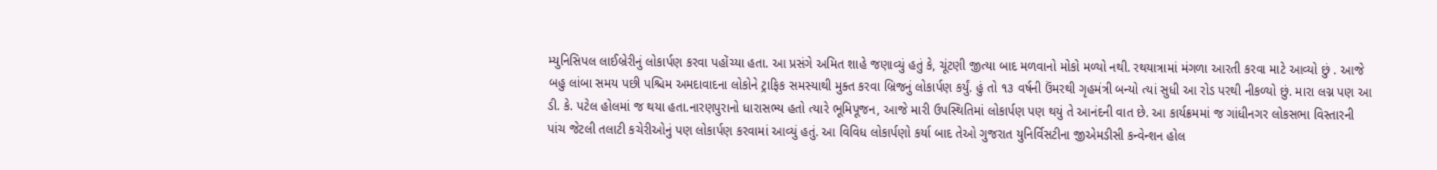મ્યુનિસિપલ લાઈબ્રેરીનું લોકાર્પણ કરવા પહોંચ્યા હતા. આ પ્રસંગે અમિત શાહે જણાવ્યું હતું કે, ચૂંટણી જીત્યા બાદ મળવાનો મોકો મળ્યો નથી. રથયાત્રામાં મંગળા આરતી કરવા માટે આવ્યો છું . આજે બહુ લાંબા સમય પછી પશ્ચિમ અમદાવાદના લોકોને ટ્રાફિક સમસ્યાથી મુક્ત કરવા બ્રિજનું લોકાર્પણ કર્યું. હું તો ૧૩ વર્ષની ઉંમરથી ગૃહમંત્રી બન્યો ત્યાં સુધી આ રોડ પરથી નીકળ્યો છું. મારા લગ્ન પણ આ ડી. કે. પટેલ હોલમાં જ થયા હતા.નારણપુરાનો ધારાસભ્ય હતો ત્યારે ભૂમિપૂજન, આજે મારી ઉપસ્થિતિમાં લોકાર્પણ પણ થયું તે આનંદની વાત છે. આ કાર્યક્રમમાં જ ગાંધીનગર લોકસભા વિસ્તારની પાંચ જેટલી તલાટી કચેરીઓનું પણ લોકાર્પણ કરવામાં આવ્યું હતું. આ વિવિધ લોકાર્પણો કર્યા બાદ તેઓ ગુજરાત યુનિર્વિસટીના જીએમડીસી કન્વેન્શન હોલ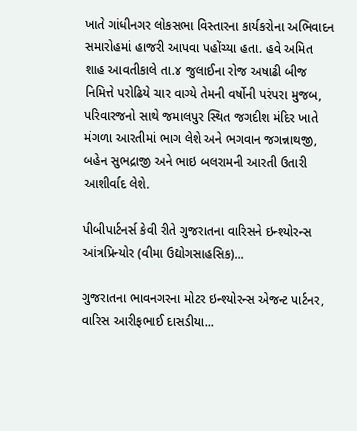ખાતે ગાંધીનગર લોકસભા વિસ્તારના કાર્યકરોના અભિવાદન સમારોહમાં હાજરી આપવા પહોંચ્યા હતા. હવે અમિત શાહ આવતીકાલે તા.૪ જુલાઈના રોજ અષાઢી બીજ નિમિત્તે પરોઢિયે ચાર વાગ્યે તેમની વર્ષોની પરંપરા મુજબ, પરિવારજનો સાથે જમાલપુર સ્થિત જગદીશ મંદિર ખાતે મંગળા આરતીમાં ભાગ લેશે અને ભગવાન જગન્નાથજી, બહેન સુભદ્રાજી અને ભાઇ બલરામની આરતી ઉતારી આશીર્વાદ લેશે.

પીબીપાર્ટનર્સ કેવી રીતે ગુજરાતના વારિસને ઇન્શ્યોરન્સ આંત્રપ્રિન્યોર (વીમા ઉદ્યોગસાહસિક)...

ગુજરાતના ભાવનગરના મોટર ઇન્શ્યોરન્સ એજન્ટ પાર્ટનર, વારિસ આરીફભાઈ દાસડીયા...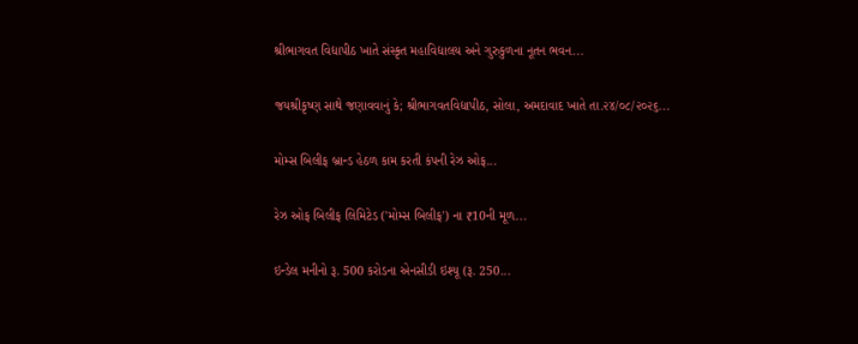શ્રીભાગવત વિદ્યાપીઠ ખાતે સંસ્કૃત મહાવિદ્યાલય અને ગુરુકુળના નૂતન ભવન...

જયશ્રીકૃષ્ણ સાથે જણાવવાનું કે; શ્રીભાગવતવિદ્યાપીઠ, સોલા, અમદાવાદ ખાતે તા.૨૪/૦૮/૨૦૨૬...

મોમ્સ બિલીફ બ્રાન્ડ હેઠળ કામ કરતી કંપની રેઝ ઓફ...

રેઝ ઓફ બિલીફ લિમિટેડ ('મોમ્સ બિલીફ') ના ₹10ની મૂળ...

ઇન્ડેલ મનીનો રૂ. 500 કરોડના એનસીડી ઇશ્યૂ (રૂ. 250...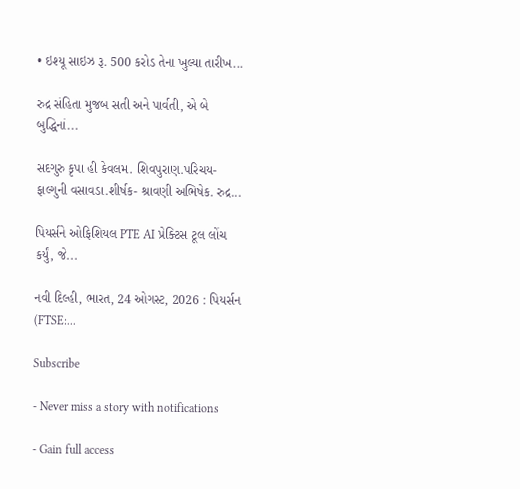• ઇશ્યૂ સાઇઝ રૂ. 500 કરોડ તેના ખુલ્યા તારીખ...

રુદ્ર સંહિતા મુજબ સતી અને પાર્વતી, એ બે બુદ્ધિનાં...

સદગુરુ કૃપા હી કેવલમ. શિવપુરાણ.પરિચય- ફાલ્ગુની વસાવડા.શીર્ષક- શ્રાવણી અભિષેક. રુદ્ર...

પિયર્સને ઓફિશિયલ PTE AI પ્રેક્ટિસ ટૂલ લોંચ કર્યું, જે...

નવી દિલ્હી, ભારત, 24 ઓગસ્ટ, 2026 : પિયર્સન (FTSE:...

Subscribe

- Never miss a story with notifications

- Gain full access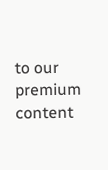to our premium content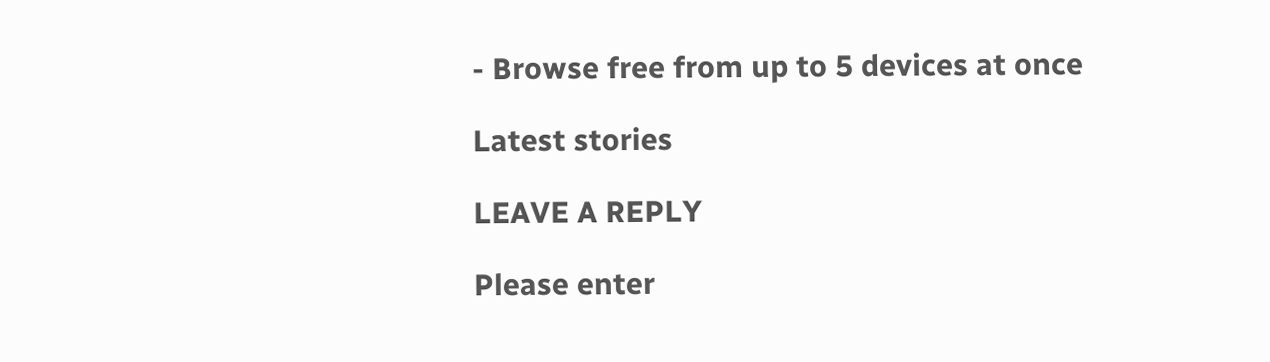- Browse free from up to 5 devices at once

Latest stories

LEAVE A REPLY

Please enter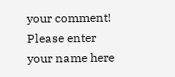your comment!
Please enter your name here